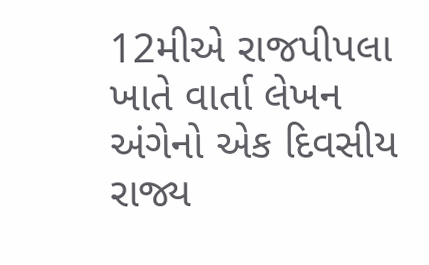12મીએ રાજપીપલા ખાતે વાર્તા લેખન અંગેનો એક દિવસીય રાજ્ય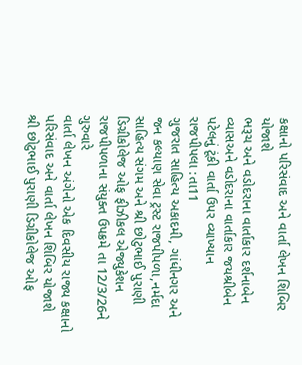કક્ષાનો પરિસંવાદ અને વાર્તા લેખન શિબિર યોજાશે
ભરૂચ અને વડોદરાના વાર્તાકાર દર્શનાબેન વ્યાસઅને વડોદરાના વાર્તાકાર જયશ્રીબેન પટેલનું ટૂંકી વાર્તા ઉપર વ્યાખ્યાન
રાજપીપલા :તા11
ગુજરાત સાહિત્ય અકાદમી, ગાંધીનગર અને જન કલ્યાણ સેવા ટ્રસ્ટ રાજપીપળા,નર્મદા સાહિત્ય સંગમ અને શ્રી છોટુભાઈ પુરાણી ડિગ્રીકોલેજ ઓફ ફીઝીકલ એજ્યુકેશન રાજપીપળાના સંયુક્ત ઉપક્રમે તા 12/3/26ને ગુરુવારે
વાર્તા લેખન અંગેનો એક દિવસીય રાજ્ય કક્ષાનો પરિસંવાદ અને વાર્તા લેખન શિબિર યોજાશે
શ્રી છોટુભાઈ પુરાણી ડિગ્રીકોલેજ ઓફ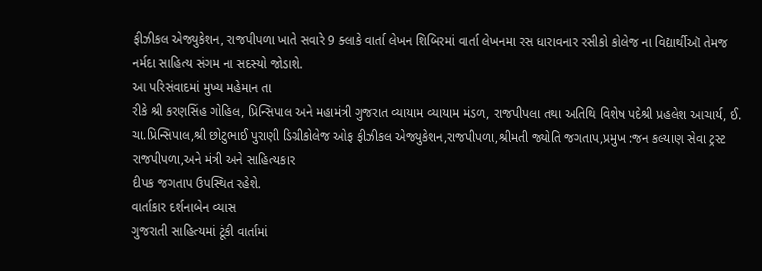ફીઝીકલ એજ્યુકેશન, રાજપીપળા ખાતે સવારે 9 ક્લાકે વાર્તા લેખન શિબિરમાં વાર્તા લેખનમા રસ ધારાવનાર રસીકો કોલેજ ના વિદ્યાર્થીઑ તેમજ નર્મદા સાહિત્ય સંગમ ના સદસ્યો જોડાશે.
આ પરિસંવાદમાં મુખ્ય મહેમાન તા
રીકે શ્રી કરણસિંહ ગોહિલ, પ્રિન્સિપાલ અને મહામંત્રી ગુજરાત વ્યાયામ વ્યાયામ મંડળ, રાજપીપલા તથા અતિથિ વિશેષ પદેશ્રી પ્રહલેશ આચાર્ય, ઈ. ચા.પ્રિન્સિપાલ,શ્રી છોટુભાઈ પુરાણી ડિગ્રીકોલેજ ઓફ ફીઝીકલ એજ્યુકેશન,રાજપીપળા,શ્રીમતી જ્યોતિ જગતાપ,પ્રમુખ :જન કલ્યાણ સેવા ટ્રસ્ટ રાજપીપળા,અને મંત્રી અને સાહિત્યકાર
દીપક જગતાપ ઉપસ્થિત રહેશે.
વાર્તાકાર દર્શનાબેન વ્યાસ
ગુજરાતી સાહિત્યમાં ટૂંકી વાર્તામાં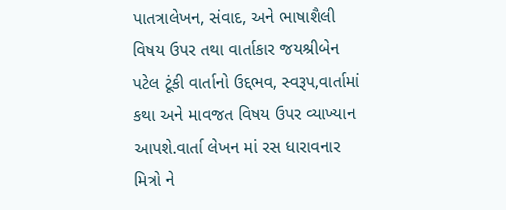પાતત્રાલેખન, સંવાદ, અને ભાષાશૈલી વિષય ઉપર તથા વાર્તાકાર જયશ્રીબેન પટેલ ટૂંકી વાર્તાનો ઉદ્દભવ, સ્વરૂપ,વાર્તામાં કથા અને માવજત વિષય ઉપર વ્યાખ્યાન આપશે.વાર્તા લેખન માં રસ ધારાવનાર મિત્રો ને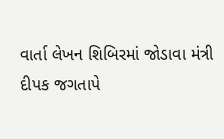વાર્તા લેખન શિબિરમાં જોડાવા મંત્રી દીપક જગતાપે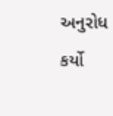અનુરોધ કર્યો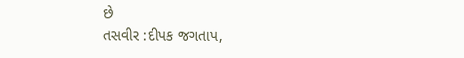છે
તસવીર :દીપક જગતાપ,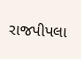રાજપીપલા